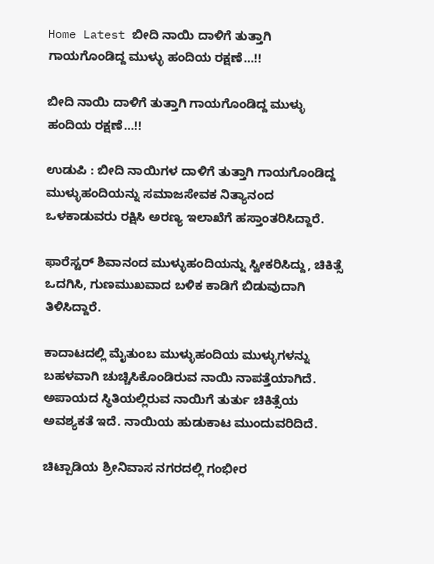Home Latest ಬೀದಿ ನಾಯಿ ದಾಳಿಗೆ ತುತ್ತಾಗಿ ಗಾಯಗೊಂಡಿದ್ದ ಮುಳ್ಳು ಹಂದಿಯ ರಕ್ಷಣೆ…!!

ಬೀದಿ ನಾಯಿ ದಾಳಿಗೆ ತುತ್ತಾಗಿ ಗಾಯಗೊಂಡಿದ್ದ ಮುಳ್ಳು ಹಂದಿಯ ರಕ್ಷಣೆ…!!

ಉಡುಪಿ : ಬೀದಿ ನಾಯಿಗಳ ದಾಳಿಗೆ ತುತ್ತಾಗಿ ಗಾಯಗೊಂಡಿದ್ದ ಮುಳ್ಳುಹಂದಿಯನ್ನು ಸಮಾಜಸೇವಕ ನಿತ್ಯಾನಂದ ಒಳಕಾಡುವರು ರಕ್ಷಿಸಿ ಅರಣ್ಯ ಇಲಾಖೆಗೆ ಹಸ್ತಾಂತರಿಸಿದ್ದಾರೆ.

ಫಾರೆಸ್ಟರ್ ಶಿವಾನಂದ ಮುಳ್ಳುಹಂದಿಯನ್ನು ಸ್ವೀಕರಿಸಿದ್ದು, ಚಿಕಿತ್ಸೆ ಒದಗಿಸಿ, ಗುಣಮುಖವಾದ ಬಳಿಕ ಕಾಡಿಗೆ ಬಿಡುವುದಾಗಿ ತಿಳಿಸಿದ್ದಾರೆ.

ಕಾದಾಟದಲ್ಲಿ ಮೈತುಂಬ ಮುಳ್ಳುಹಂದಿಯ ಮುಳ್ಳುಗಳನ್ನು ಬಹಳವಾಗಿ ಚುಚ್ಚಿಸಿಕೊಂಡಿರುವ ನಾಯಿ ನಾಪತ್ತೆಯಾಗಿದೆ. ಅಪಾಯದ ಸ್ಥಿತಿಯಲ್ಲಿರುವ‌ ನಾಯಿಗೆ ತುರ್ತು ಚಿಕಿತ್ಸೆಯ ಅವಶ್ಯಕತೆ ಇದೆ. ನಾಯಿಯ ಹುಡುಕಾಟ ಮುಂದುವರಿದಿದೆ.

ಚಿಟ್ಪಾಡಿಯ ಶ್ರೀನಿವಾಸ ನಗರದಲ್ಲಿ ಗಂಭೀರ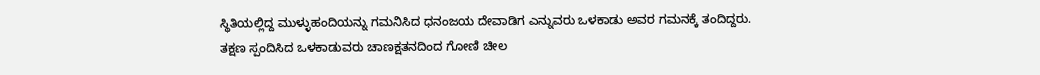ಸ್ಥಿತಿಯಲ್ಲಿದ್ದ ಮುಳ್ಳುಹಂದಿಯನ್ನು ಗಮನಿಸಿದ ಧನಂಜಯ ದೇವಾಡಿಗ ಎನ್ನುವರು ಒಳಕಾಡು ಅವರ ಗಮನಕ್ಕೆ ತಂದಿದ್ದರು. ತಕ್ಷಣ ಸ್ಪಂದಿಸಿದ ಒಳಕಾಡುವರು ಚಾಣಕ್ಷತನದಿಂದ ಗೋಣಿ ಚೀಲ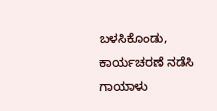ಬಳಸಿಕೊಂಡು, ಕಾರ್ಯಚರಣೆ ನಡೆಸಿ ಗಾಯಾಳು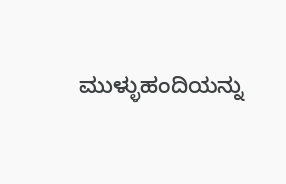ಮುಳ್ಳುಹಂದಿಯನ್ನು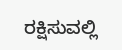ರಕ್ಷಿಸುವಲ್ಲಿ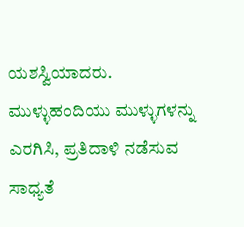ಯಶಸ್ವಿಯಾದರು. ಮುಳ್ಳುಹಂದಿಯು ಮುಳ್ಳುಗಳನ್ನು ಎರಗಿಸಿ, ಪ್ರತಿದಾಳಿ ನಡೆಸುವ ಸಾಧ್ಯತೆ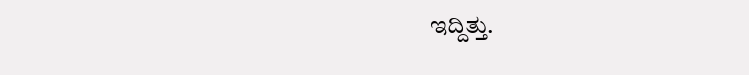ಇದ್ದಿತ್ತು.